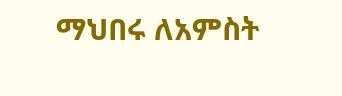ማህበሩ ለአምስት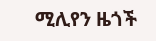ሚሊየን ዜጎች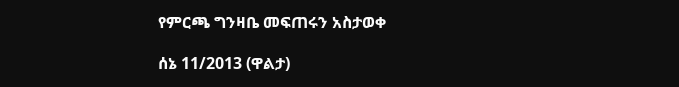የምርጫ ግንዛቤ መፍጠሩን አስታወቀ

ሰኔ 11/2013 (ዋልታ)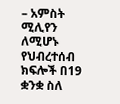– አምስት ሚሊየን ለሚሆኑ የህብረተሰብ ክፍሎች በ19 ቋንቋ ስለ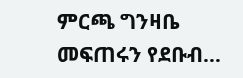ምርጫ ግንዛቤ መፍጠሩን የደቡብ…